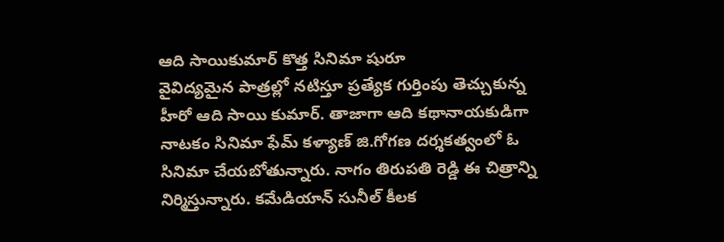ఆది సాయికుమార్ కొత్త సినిమా షురూ
వైవిద్యమైన పాత్రల్లో నటిస్తూ ప్రత్యేక గుర్తింపు తెచ్చుకున్న హీరో ఆది సాయి కుమార్. తాజాగా ఆది కథానాయకుడిగా నాటకం సినిమా ఫేమ్ కళ్యాణ్ జి.గోగణ దర్శకత్వంలో ఓ సినిమా చేయబోతున్నారు. నాగం తిరుపతి రెడ్డి ఈ చిత్రాన్ని నిర్మిస్తున్నారు. కమేడియాన్ సునీల్ కీలక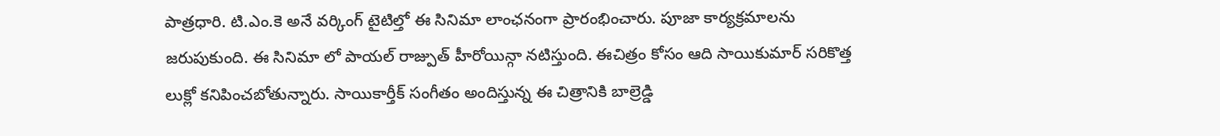పాత్రధారి. టి.ఎం.కె అనే వర్కింగ్ టైటిల్తో ఈ సినిమా లాంఛనంగా ప్రారంభించారు. పూజా కార్యక్రమాలను జరుపుకుంది. ఈ సినిమా లో పాయల్ రాజ్పుత్ హీరోయిన్గా నటిస్తుంది. ఈచిత్రం కోసం ఆది సాయికుమార్ సరికొత్త లుక్లో కనిపించబోతున్నారు. సాయికార్తీక్ సంగీతం అందిస్తున్న ఈ చిత్రానికి బాల్రెడ్డి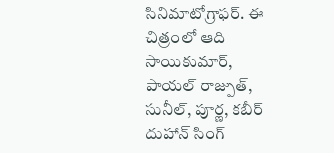సినిమాటోగ్రాఫర్. ఈ చిత్రంలో ఆది సాయికుమార్, పాయల్ రాజ్పుత్, సునీల్, పూర్ణ, కబీర్ దుహాన్ సింగ్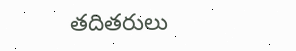తదితరులు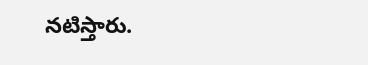నటిస్తారు.